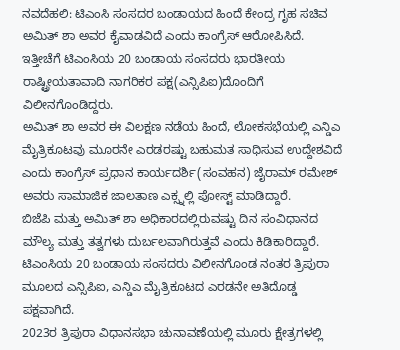ನವದೆಹಲಿ: ಟಿಎಂಸಿ ಸಂಸದರ ಬಂಡಾಯದ ಹಿಂದೆ ಕೇಂದ್ರ ಗೃಹ ಸಚಿವ ಅಮಿತ್ ಶಾ ಅವರ ಕೈವಾಡವಿದೆ ಎಂದು ಕಾಂಗ್ರೆಸ್ ಆರೋಪಿಸಿದೆ.
ಇತ್ತೀಚೆಗೆ ಟಿಎಂಸಿಯ 20 ಬಂಡಾಯ ಸಂಸದರು ಭಾರತೀಯ ರಾಷ್ಟ್ರೀಯತಾವಾದಿ ನಾಗರಿಕರ ಪಕ್ಷ(ಎನ್ಸಿಪಿಐ)ದೊಂದಿಗೆ ವಿಲೀನಗೊಂಡಿದ್ದರು.
ಅಮಿತ್ ಶಾ ಅವರ ಈ ವಿಲಕ್ಷಣ ನಡೆಯ ಹಿಂದೆ, ಲೋಕಸಭೆಯಲ್ಲಿ ಎನ್ಡಿಎ ಮೈತ್ರಿಕೂಟವು ಮೂರನೇ ಎರಡರಷ್ಟು ಬಹುಮತ ಸಾಧಿಸುವ ಉದ್ದೇಶವಿದೆ ಎಂದು ಕಾಂಗ್ರೆಸ್ ಪ್ರಧಾನ ಕಾರ್ಯದರ್ಶಿ(ಸಂವಹನ) ಜೈರಾಮ್ ರಮೇಶ್ ಅವರು ಸಾಮಾಜಿಕ ಜಾಲತಾಣ ಎಕ್ಸ್ನಲ್ಲಿ ಪೋಸ್ಟ್ ಮಾಡಿದ್ದಾರೆ.
ಬಿಜೆಪಿ ಮತ್ತು ಅಮಿತ್ ಶಾ ಅಧಿಕಾರದಲ್ಲಿರುವಷ್ಟು ದಿನ ಸಂವಿಧಾನದ ಮೌಲ್ಯ ಮತ್ತು ತತ್ವಗಳು ದುರ್ಬಲವಾಗಿರುತ್ತವೆ ಎಂದು ಕಿಡಿಕಾರಿದ್ದಾರೆ.
ಟಿಎಂಸಿಯ 20 ಬಂಡಾಯ ಸಂಸದರು ವಿಲೀನಗೊಂಡ ನಂತರ ತ್ರಿಪುರಾ ಮೂಲದ ಎನ್ಸಿಪಿಐ, ಎನ್ಡಿಎ ಮೈತ್ರಿಕೂಟದ ಎರಡನೇ ಅತಿದೊಡ್ಡ ಪಕ್ಷವಾಗಿದೆ.
2023ರ ತ್ರಿಪುರಾ ವಿಧಾನಸಭಾ ಚುನಾವಣೆಯಲ್ಲಿ ಮೂರು ಕ್ಷೇತ್ರಗಳಲ್ಲಿ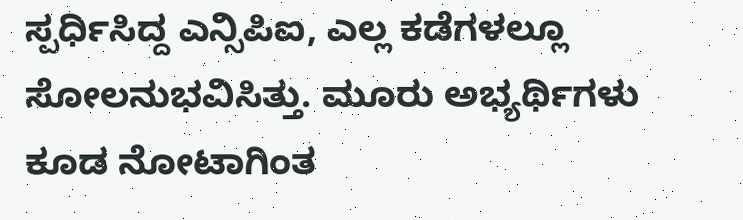ಸ್ಪರ್ಧಿಸಿದ್ದ ಎನ್ಸಿಪಿಐ, ಎಲ್ಲ ಕಡೆಗಳಲ್ಲೂ ಸೋಲನುಭವಿಸಿತ್ತು. ಮೂರು ಅಭ್ಯರ್ಥಿಗಳು ಕೂಡ ನೋಟಾಗಿಂತ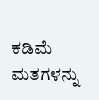ಕಡಿಮೆ ಮತಗಳನ್ನು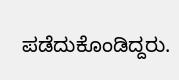ಪಡೆದುಕೊಂಡಿದ್ದರು.